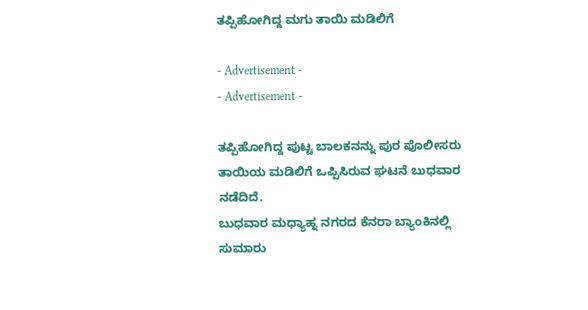ತಪ್ಪಿಹೋಗಿದ್ದ ಮಗು ತಾಯಿ ಮಡಿಲಿಗೆ

- Advertisement -
- Advertisement -

ತಪ್ಪಿಹೋಗಿದ್ದ ಪುಟ್ಟ ಬಾಲಕನನ್ನು ಪುರ ಪೊಲೀಸರು ತಾಯಿಯ ಮಡಿಲಿಗೆ ಒಪ್ಪಿಸಿರುವ ಘಟನೆ ಬುಧವಾರ ನಡೆದಿದೆ.
ಬುಧವಾರ ಮಧ್ಯಾಹ್ನ ನಗರದ ಕೆನರಾ ಬ್ಯಾಂಕಿನಲ್ಲಿ ಸುಮಾರು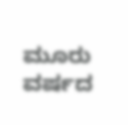ಮೂರು ವರ್ಷದ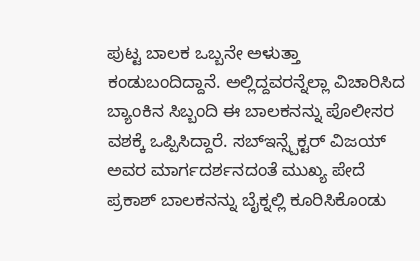ಪುಟ್ಟ ಬಾಲಕ ಒಬ್ಬನೇ ಅಳುತ್ತಾ ಕಂಡುಬಂದಿದ್ದಾನೆ. ಅಲ್ಲಿದ್ದವರನ್ನೆಲ್ಲಾ ವಿಚಾರಿಸಿದ ಬ್ಯಾಂಕಿನ ಸಿಬ್ಬಂದಿ ಈ ಬಾಲಕನನ್ನು ಪೊಲೀಸರ ವಶಕ್ಕೆ ಒಪ್ಪಿಸಿದ್ದಾರೆ. ಸಬ್ಇನ್ಸ್ಪೆಕ್ಟರ್ ವಿಜಯ್ ಅವರ ಮಾರ್ಗದರ್ಶನದಂತೆ ಮುಖ್ಯ ಪೇದೆ ಪ್ರಕಾಶ್ ಬಾಲಕನನ್ನು ಬೈಕ್ನಲ್ಲಿ ಕೂರಿಸಿಕೊಂಡು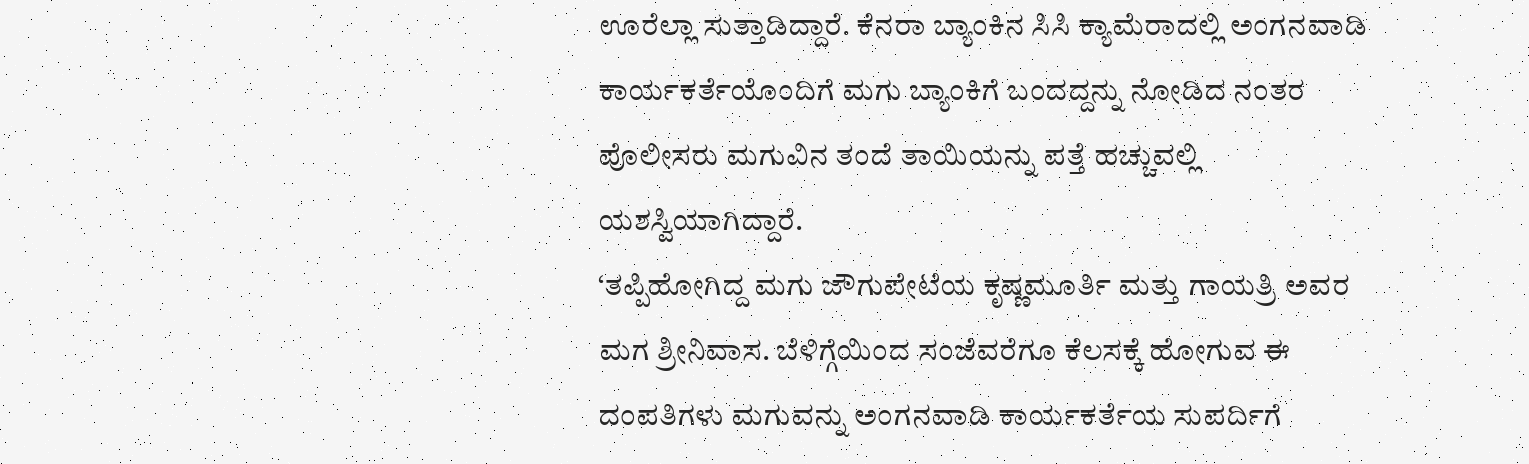ಊರೆಲ್ಲಾ ಸುತ್ತಾಡಿದ್ದಾರೆ. ಕೆನರಾ ಬ್ಯಾಂಕಿನ ಸಿಸಿ ಕ್ಯಾಮೆರಾದಲ್ಲಿ ಅಂಗನವಾಡಿ ಕಾರ್ಯಕರ್ತೆಯೊಂದಿಗೆ ಮಗು ಬ್ಯಾಂಕಿಗೆ ಬಂದದ್ದನ್ನು ನೋಡಿದ ನಂತರ ಪೊಲೀಸರು ಮಗುವಿನ ತಂದೆ ತಾಯಿಯನ್ನು ಪತ್ತೆ ಹಚ್ಚುವಲ್ಲಿ ಯಶಸ್ವಿಯಾಗಿದ್ದಾರೆ.
‘ತಪ್ಪಿಹೋಗಿದ್ದ ಮಗು ಜೌಗುಪೇಟೆಯ ಕೃಷ್ಣಮೂರ್ತಿ ಮತ್ತು ಗಾಯತ್ರಿ ಅವರ ಮಗ ಶ್ರೀನಿವಾಸ. ಬೆಳಿಗ್ಗೆಯಿಂದ ಸಂಜೆವರೆಗೂ ಕೆಲಸಕ್ಕೆ ಹೋಗುವ ಈ ದಂಪತಿಗಳು ಮಗುವನ್ನು ಅಂಗನವಾಡಿ ಕಾರ್ಯಕರ್ತೆಯ ಸುಪರ್ದಿಗೆ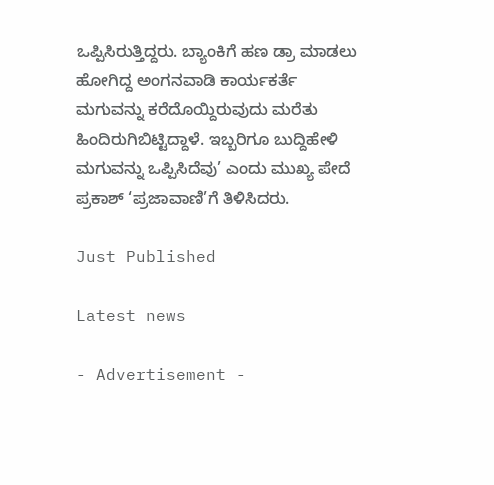ಒಪ್ಪಿಸಿರುತ್ತಿದ್ದರು. ಬ್ಯಾಂಕಿಗೆ ಹಣ ಡ್ರಾ ಮಾಡಲು ಹೋಗಿದ್ದ ಅಂಗನವಾಡಿ ಕಾರ್ಯಕರ್ತೆ ಮಗುವನ್ನು ಕರೆದೊಯ್ದಿರುವುದು ಮರೆತು ಹಿಂದಿರುಗಿಬಿಟ್ಟಿದ್ದಾಳೆ. ಇಬ್ಬರಿಗೂ ಬುದ್ದಿಹೇಳಿ ಮಗುವನ್ನು ಒಪ್ಪಿಸಿದೆವು’ ಎಂದು ಮುಖ್ಯ ಪೇದೆ ಪ್ರಕಾಶ್ ‘ಪ್ರಜಾವಾಣಿ’ಗೆ ತಿಳಿಸಿದರು.

Just Published

Latest news

- Advertisement -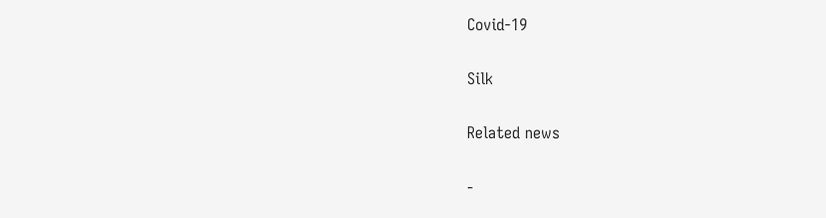Covid-19

Silk

Related news

-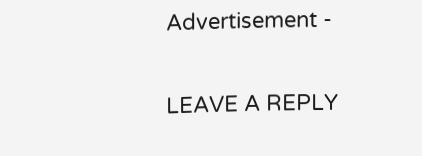Advertisement -

LEAVE A REPLY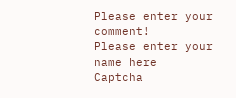Please enter your comment!
Please enter your name here
Captcha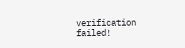verification failed!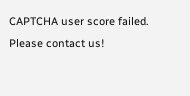CAPTCHA user score failed. Please contact us!